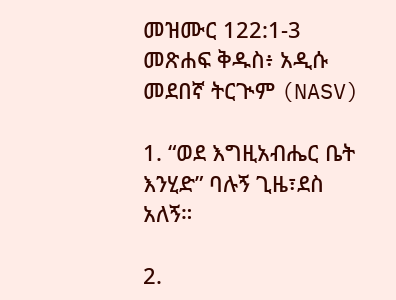መዝሙር 122:1-3 መጽሐፍ ቅዱስ፥ አዲሱ መደበኛ ትርጒም (NASV)

1. “ወደ እግዚአብሔር ቤት እንሂድ” ባሉኝ ጊዜ፣ደስ አለኝ።

2.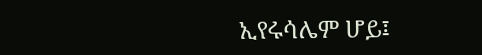ኢየሩሳሌም ሆይ፤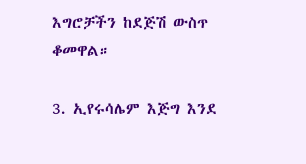እግሮቻችን ከደጅሽ ውስጥ ቆመዋል።

3. ኢየሩሳሌም እጅግ እንደ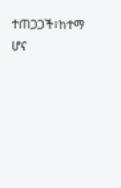ተጠጋጋች፣ከተማ ሆና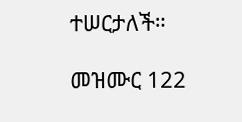ተሠርታለች።

መዝሙር 122